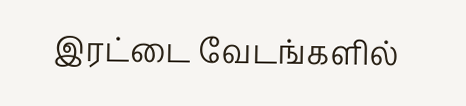இரட்டை வேடங்களில்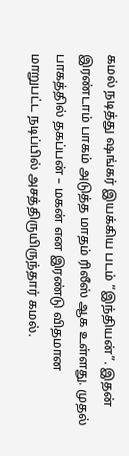கமல் நடித்து ஷங்கர் இயக்கிய படம் “இந்தியன்”. இதன் இரண்டாம் பாகம் அடுத்த மாதம் ரிலீஸ் ஆக உள்ளது. முதல் பாகத்தில் தகப்பன் – மகன் என இரண்டு விதமான மாறுபட்ட நடிப்பில் அசத்திருயிருந்தார் கமல்.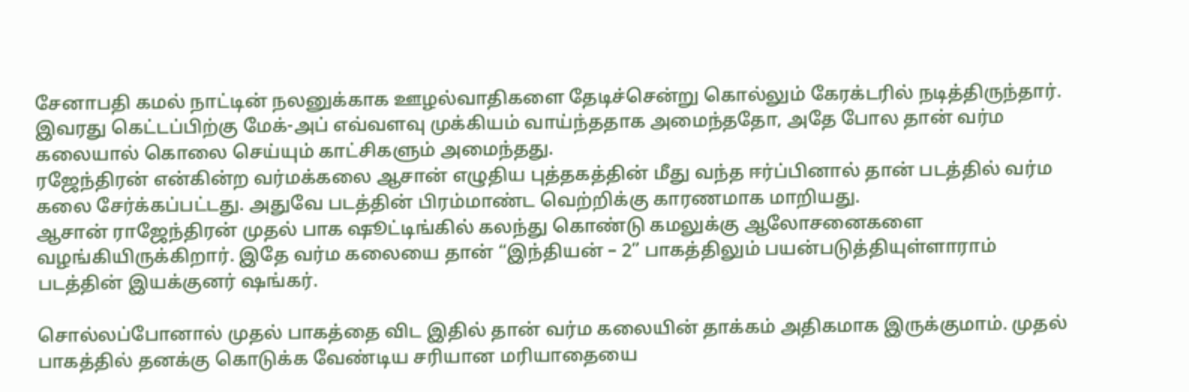சேனாபதி கமல் நாட்டின் நலனுக்காக ஊழல்வாதிகளை தேடிச்சென்று கொல்லும் கேரக்டரில் நடித்திருந்தார். இவரது கெட்டப்பிற்கு மேக்-அப் எவ்வளவு முக்கியம் வாய்ந்ததாக அமைந்ததோ, அதே போல தான் வர்ம கலையால் கொலை செய்யும் காட்சிகளும் அமைந்தது.
ரஜேந்திரன் என்கின்ற வர்மக்கலை ஆசான் எழுதிய புத்தகத்தின் மீது வந்த ஈர்ப்பினால் தான் படத்தில் வர்ம கலை சேர்க்கப்பட்டது. அதுவே படத்தின் பிரம்மாண்ட வெற்றிக்கு காரணமாக மாறியது.
ஆசான் ராஜேந்திரன் முதல் பாக ஷூட்டிங்கில் கலந்து கொண்டு கமலுக்கு ஆலோசனைகளை வழங்கியிருக்கிறார். இதே வர்ம கலையை தான் “இந்தியன் – 2” பாகத்திலும் பயன்படுத்தியுள்ளாராம் படத்தின் இயக்குனர் ஷங்கர்.

சொல்லப்போனால் முதல் பாகத்தை விட இதில் தான் வர்ம கலையின் தாக்கம் அதிகமாக இருக்குமாம். முதல் பாகத்தில் தனக்கு கொடுக்க வேண்டிய சரியான மரியாதையை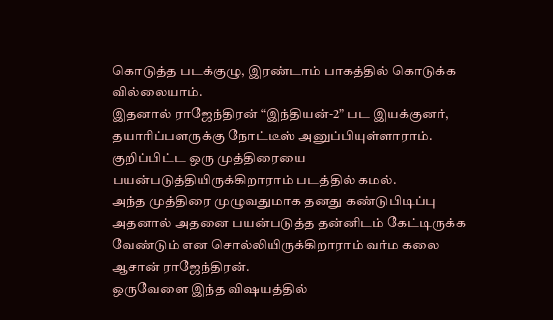கொடுத்த படக்குழு, இரண்டாம் பாகத்தில் கொடுக்க வில்லையாம்.
இதனால் ராஜேந்திரன் “இந்தியன்-2” பட இயக்குனர், தயாரிப்பளருக்கு நோட்டீஸ் அனுப்பியுள்ளாராம். குறிப்பிட்ட ஒரு முத்திரையை பயன்படுத்தியிருக்கிறாராம் படத்தில் கமல்.
அந்த முத்திரை முழுவதுமாக தனது கண்டுபிடிப்பு அதனால் அதனை பயன்படுத்த தன்னிடம் கேட்டிருக்க வேண்டும் என சொல்லியிருக்கிறாராம் வர்ம கலை ஆசான் ராஜேந்திரன்.
ஒருவேளை இந்த விஷயத்தில்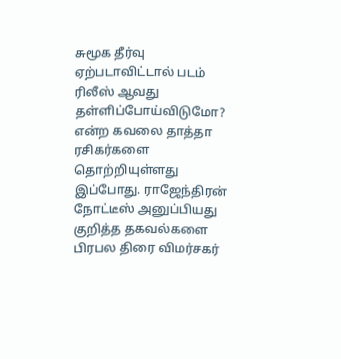சுமூக தீர்வு ஏற்படாவிட்டால் படம் ரிலீஸ் ஆவது தள்ளிப்போய்விடுமோ? என்ற கவலை தாத்தா ரசிகர்களை தொற்றியுள்ளது இப்போது. ராஜேந்திரன் நோட்டீஸ் அனுப்பியது குறித்த தகவல்களை பிரபல திரை விமர்சகர்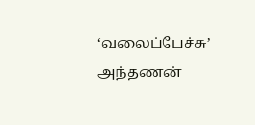‘வலைப்பேச்சு’ அந்தணன்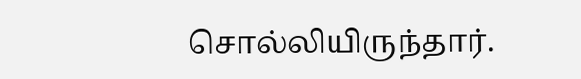சொல்லியிருந்தார்.